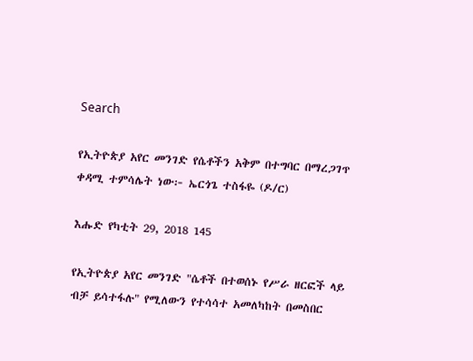Search

የኢትዮጵያ አየር መንገድ የሴቶችን አቅም በተግባር በማረጋገጥ ቀዳሚ ተምሳሌት ነው፦ ኤርጎጌ ተስፋዬ (ዶ/ር)

እሑድ የካቲት 29, 2018 145

የኢትዮጵያ አየር መንገድ "ሴቶች በተወሰኑ የሥራ ዘርፎች ላይ ብቻ ይሳተፋሉ" የሚለውን የተሳሳተ አመለካከት በመስበር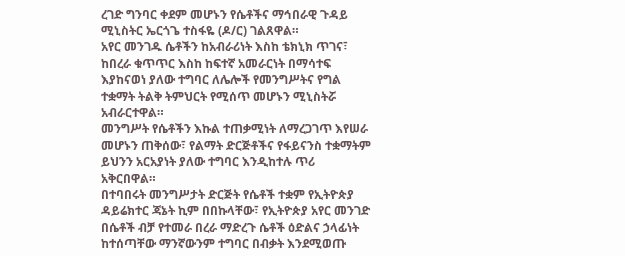ረገድ ግንባር ቀደም መሆኑን የሴቶችና ማኅበራዊ ጉዳይ ሚኒስትር ኤርጎጌ ተስፋዬ (ዶ/ር) ገልጸዋል።
አየር መንገዱ ሴቶችን ከአብራሪነት እስከ ቴክኒክ ጥገና፣ ከበረራ ቁጥጥር እስከ ከፍተኛ አመራርነት በማሳተፍ እያከናወነ ያለው ተግባር ለሌሎች የመንግሥትና የግል ተቋማት ትልቅ ትምህርት የሚሰጥ መሆኑን ሚኒስትሯ አብራርተዋል።
መንግሥት የሴቶችን እኩል ተጠቃሚነት ለማረጋገጥ እየሠራ መሆኑን ጠቅሰው፣ የልማት ድርጅቶችና የፋይናንስ ተቋማትም ይህንን አርአያነት ያለው ተግባር እንዲከተሉ ጥሪ አቅርበዋል።
በተባበሩት መንግሥታት ድርጅት የሴቶች ተቋም የኢትዮጵያ ዳይሬክተር ጃኔት ኪም በበኩላቸው፣ የኢትዮጵያ አየር መንገድ በሴቶች ብቻ የተመራ በረራ ማድረጉ ሴቶች ዕድልና ኃላፊነት ከተሰጣቸው ማንኛውንም ተግባር በብቃት እንደሚወጡ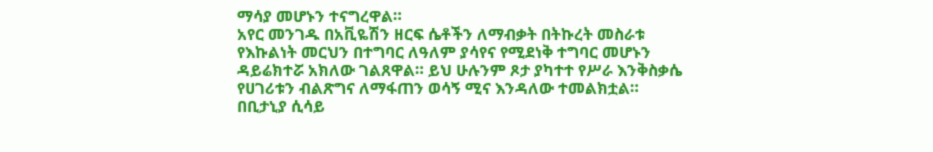ማሳያ መሆኑን ተናግረዋል።
አየር መንገዱ በአቪዬሽን ዘርፍ ሴቶችን ለማብቃት በትኩረት መስራቱ የእኩልነት መርህን በተግባር ለዓለም ያሳየና የሚደነቅ ተግባር መሆኑን ዳይሬክተሯ አክለው ገልጸዋል። ይህ ሁሉንም ጾታ ያካተተ የሥራ እንቅስቃሴ የሀገሪቱን ብልጽግና ለማፋጠን ወሳኝ ሚና እንዳለው ተመልክቷል።
በቢታኒያ ሲሳይ